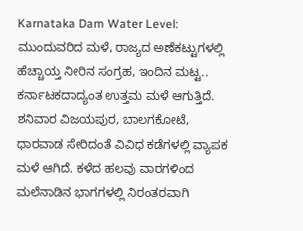Karnataka Dam Water Level: ಮುಂದುವರಿದ ಮಳೆ, ರಾಜ್ಯದ ಅಣೆಕಟ್ಟುಗಳಲ್ಲಿ ಹೆಚ್ಚಾಯ್ತ ನೀರಿನ ಸಂಗ್ರಹ, ಇಂದಿನ ಮಟ್ಟ..
ಕರ್ನಾಟಕದಾದ್ಯಂತ ಉತ್ತಮ ಮಳೆ ಆಗುತ್ತಿದೆ. ಶನಿವಾರ ವಿಜಯಪುರ, ಬಾಲಗಕೋಟೆ, ಧಾರವಾಡ ಸೇರಿದಂತೆ ವಿವಿಧ ಕಡೆಗಳಲ್ಲಿ ವ್ಯಾಪಕ ಮಳೆ ಆಗಿದೆ. ಕಳೆದ ಹಲವು ವಾರಗಳಿಂದ ಮಲೆನಾಡಿನ ಭಾಗಗಳಲ್ಲಿ ನಿರಂತರವಾಗಿ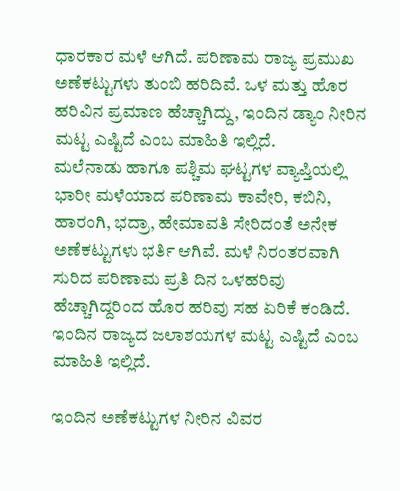ಧಾರಕಾರ ಮಳೆ ಆಗಿದೆ. ಪರಿಣಾಮ ರಾಜ್ಯ ಪ್ರಮುಖ ಅಣೆಕಟ್ಟುಗಳು ತುಂಬಿ ಹರಿದಿವೆ. ಒಳ ಮತ್ತು ಹೊರ ಹರಿವಿನ ಪ್ರಮಾಣ ಹೆಚ್ಚಾಗಿದ್ದು, ಇಂದಿನ ಡ್ಯಾಂ ನೀರಿನ ಮಟ್ಟ ಎಷ್ಟಿದೆ ಎಂಬ ಮಾಹಿತಿ ಇಲ್ಲಿದೆ.
ಮಲೆನಾಡು ಹಾಗೂ ಪಶ್ಚಿಮ ಘಟ್ಟಗಳ ವ್ಯಾಪ್ತಿಯಲ್ಲಿ ಭಾರೀ ಮಳೆಯಾದ ಪರಿಣಾಮ ಕಾವೇರಿ, ಕಬಿನಿ, ಹಾರಂಗಿ, ಭದ್ರಾ, ಹೇಮಾವತಿ ಸೇರಿದಂತೆ ಅನೇಕ ಅಣೆಕಟ್ಟುಗಳು ಭರ್ತಿ ಆಗಿವೆ. ಮಳೆ ನಿರಂತರವಾಗಿ ಸುರಿದ ಪರಿಣಾಮ ಪ್ರತಿ ದಿನ ಒಳಹರಿವು ಹೆಚ್ಚಾಗಿದ್ದರಿಂದ ಹೊರ ಹರಿವು ಸಹ ಏರಿಕೆ ಕಂಡಿದೆ. ಇಂದಿನ ರಾಜ್ಯದ ಜಲಾಶಯಗಳ ಮಟ್ಟ ಎಷ್ಟಿದೆ ಎಂಬ ಮಾಹಿತಿ ಇಲ್ಲಿದೆ.

ಇಂದಿನ ಅಣೆಕಟ್ಟುಗಳ ನೀರಿನ ವಿವರ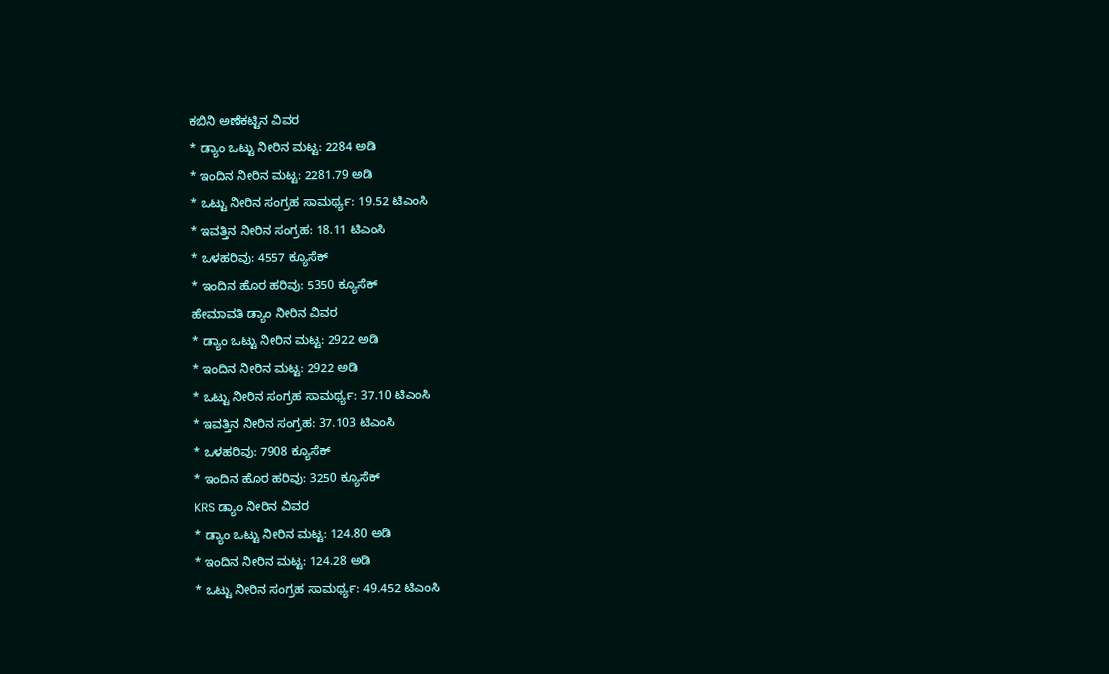ಕಬಿನಿ ಅಣೆಕಟ್ಟಿನ ವಿವರ
* ಡ್ಯಾಂ ಒಟ್ಟು ನೀರಿನ ಮಟ್ಟ: 2284 ಅಡಿ
* ಇಂದಿನ ನೀರಿನ ಮಟ್ಟ: 2281.79 ಅಡಿ
* ಒಟ್ಟು ನೀರಿನ ಸಂಗ್ರಹ ಸಾಮರ್ಥ್ಯ: 19.52 ಟಿಎಂಸಿ
* ಇವತ್ತಿನ ನೀರಿನ ಸಂಗ್ರಹ: 18.11 ಟಿಎಂಸಿ
* ಒಳಹರಿವು: 4557 ಕ್ಯೂಸೆಕ್
* ಇಂದಿನ ಹೊರ ಹರಿವು: 5350 ಕ್ಯೂಸೆಕ್
ಹೇಮಾವತಿ ಡ್ಯಾಂ ನೀರಿನ ವಿವರ
* ಡ್ಯಾಂ ಒಟ್ಟು ನೀರಿನ ಮಟ್ಟ: 2922 ಅಡಿ
* ಇಂದಿನ ನೀರಿನ ಮಟ್ಟ: 2922 ಅಡಿ
* ಒಟ್ಟು ನೀರಿನ ಸಂಗ್ರಹ ಸಾಮರ್ಥ್ಯ: 37.10 ಟಿಎಂಸಿ
* ಇವತ್ತಿನ ನೀರಿನ ಸಂಗ್ರಹ: 37.103 ಟಿಎಂಸಿ
* ಒಳಹರಿವು: 7908 ಕ್ಯೂಸೆಕ್
* ಇಂದಿನ ಹೊರ ಹರಿವು: 3250 ಕ್ಯೂಸೆಕ್
KRS ಡ್ಯಾಂ ನೀರಿನ ವಿವರ
* ಡ್ಯಾಂ ಒಟ್ಟು ನೀರಿನ ಮಟ್ಟ: 124.80 ಅಡಿ
* ಇಂದಿನ ನೀರಿನ ಮಟ್ಟ: 124.28 ಅಡಿ
* ಒಟ್ಟು ನೀರಿನ ಸಂಗ್ರಹ ಸಾಮರ್ಥ್ಯ: 49.452 ಟಿಎಂಸಿ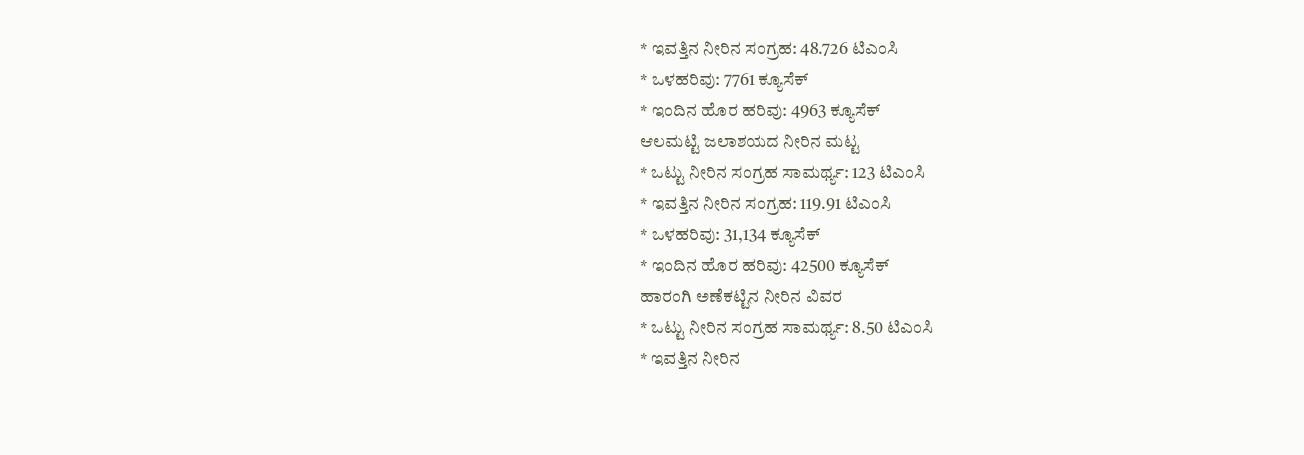* ಇವತ್ತಿನ ನೀರಿನ ಸಂಗ್ರಹ: 48.726 ಟಿಎಂಸಿ
* ಒಳಹರಿವು: 7761 ಕ್ಯೂಸೆಕ್
* ಇಂದಿನ ಹೊರ ಹರಿವು: 4963 ಕ್ಯೂಸೆಕ್
ಆಲಮಟ್ಟಿ ಜಲಾಶಯದ ನೀರಿನ ಮಟ್ಟ
* ಒಟ್ಟು ನೀರಿನ ಸಂಗ್ರಹ ಸಾಮರ್ಥ್ಯ: 123 ಟಿಎಂಸಿ
* ಇವತ್ತಿನ ನೀರಿನ ಸಂಗ್ರಹ: 119.91 ಟಿಎಂಸಿ
* ಒಳಹರಿವು: 31,134 ಕ್ಯೂಸೆಕ್
* ಇಂದಿನ ಹೊರ ಹರಿವು: 42500 ಕ್ಯೂಸೆಕ್
ಹಾರಂಗಿ ಅಣೆಕಟ್ಟಿನ ನೀರಿನ ವಿವರ
* ಒಟ್ಟು ನೀರಿನ ಸಂಗ್ರಹ ಸಾಮರ್ಥ್ಯ: 8.50 ಟಿಎಂಸಿ
* ಇವತ್ತಿನ ನೀರಿನ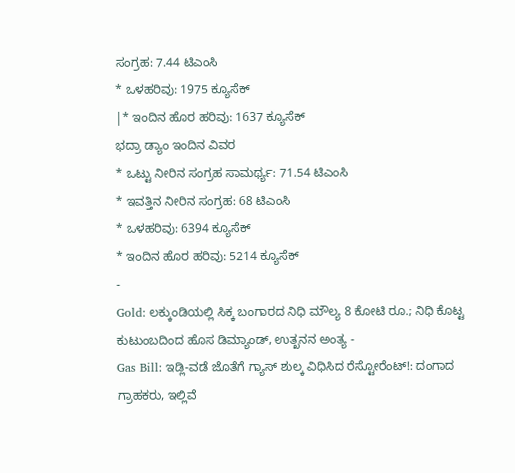ಸಂಗ್ರಹ: 7.44 ಟಿಎಂಸಿ
* ಒಳಹರಿವು: 1975 ಕ್ಯೂಸೆಕ್
|* ಇಂದಿನ ಹೊರ ಹರಿವು: 1637 ಕ್ಯೂಸೆಕ್
ಭದ್ರಾ ಡ್ಯಾಂ ಇಂದಿನ ವಿವರ
* ಒಟ್ಟು ನೀರಿನ ಸಂಗ್ರಹ ಸಾಮರ್ಥ್ಯ: 71.54 ಟಿಎಂಸಿ
* ಇವತ್ತಿನ ನೀರಿನ ಸಂಗ್ರಹ: 68 ಟಿಎಂಸಿ
* ಒಳಹರಿವು: 6394 ಕ್ಯೂಸೆಕ್
* ಇಂದಿನ ಹೊರ ಹರಿವು: 5214 ಕ್ಯೂಸೆಕ್
-
Gold: ಲಕ್ಕುಂಡಿಯಲ್ಲಿ ಸಿಕ್ಕ ಬಂಗಾರದ ನಿಧಿ ಮೌಲ್ಯ 8 ಕೋಟಿ ರೂ.; ನಿಧಿ ಕೊಟ್ಟ ಕುಟುಂಬದಿಂದ ಹೊಸ ಡಿಮ್ಯಾಂಡ್, ಉತ್ಖನನ ಅಂತ್ಯ -
Gas Bill: ಇಡ್ಲಿ-ವಡೆ ಜೊತೆಗೆ ಗ್ಯಾಸ್ ಶುಲ್ಕ ವಿಧಿಸಿದ ರೆಸ್ಟೋರೆಂಟ್!: ದಂಗಾದ ಗ್ರಾಹಕರು, ಇಲ್ಲಿವೆ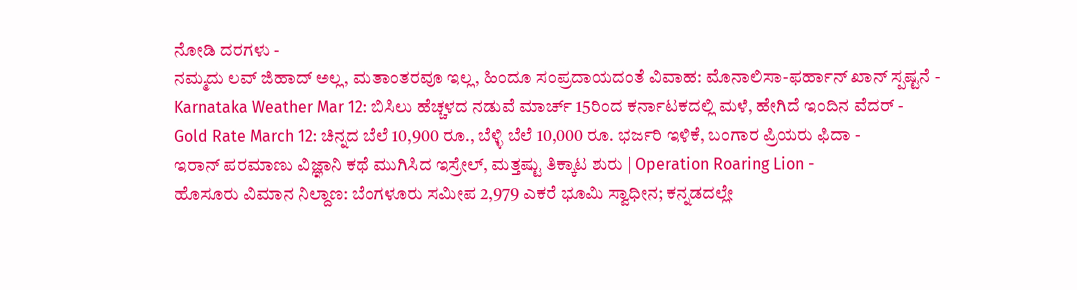ನೋಡಿ ದರಗಳು -
ನಮ್ಮದು ಲವ್ ಜಿಹಾದ್ ಅಲ್ಲ, ಮತಾಂತರವೂ ಇಲ್ಲ, ಹಿಂದೂ ಸಂಪ್ರದಾಯದಂತೆ ವಿವಾಹ: ಮೊನಾಲಿಸಾ-ಫರ್ಹಾನ್ ಖಾನ್ ಸ್ಪಷ್ಟನೆ -
Karnataka Weather Mar 12: ಬಿಸಿಲು ಹೆಚ್ಚಳದ ನಡುವೆ ಮಾರ್ಚ್ 15ರಿಂದ ಕರ್ನಾಟಕದಲ್ಲಿ ಮಳೆ, ಹೇಗಿದೆ ಇಂದಿನ ವೆದರ್ -
Gold Rate March 12: ಚಿನ್ನದ ಬೆಲೆ 10,900 ರೂ., ಬೆಳ್ಳಿ ಬೆಲೆ 10,000 ರೂ. ಭರ್ಜರಿ ಇಳಿಕೆ, ಬಂಗಾರ ಪ್ರಿಯರು ಫಿದಾ -
ಇರಾನ್ ಪರಮಾಣು ವಿಜ್ಞಾನಿ ಕಥೆ ಮುಗಿಸಿದ ಇಸ್ರೇಲ್, ಮತ್ತಷ್ಟು ತಿಕ್ಕಾಟ ಶುರು | Operation Roaring Lion -
ಹೊಸೂರು ವಿಮಾನ ನಿಲ್ದಾಣ: ಬೆಂಗಳೂರು ಸಮೀಪ 2,979 ಎಕರೆ ಭೂಮಿ ಸ್ವಾಧೀನ; ಕನ್ನಡದಲ್ಲೇ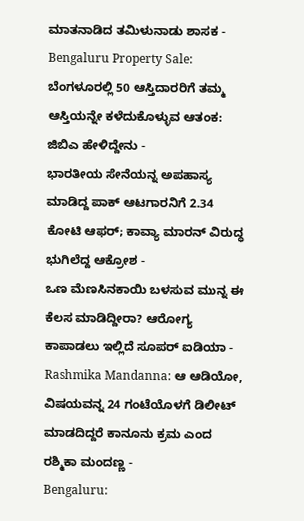ಮಾತನಾಡಿದ ತಮಿಳುನಾಡು ಶಾಸಕ -
Bengaluru Property Sale: ಬೆಂಗಳೂರಲ್ಲಿ 50 ಆಸ್ತಿದಾರರಿಗೆ ತಮ್ಮ ಆಸ್ತಿಯನ್ನೇ ಕಳೆದುಕೊಳ್ಳುವ ಆತಂಕ: ಜಿಬಿಎ ಹೇಳಿದ್ದೇನು -
ಭಾರತೀಯ ಸೇನೆಯನ್ನ ಅಪಹಾಸ್ಯ ಮಾಡಿದ್ದ ಪಾಕ್ ಆಟಗಾರನಿಗೆ 2.34 ಕೋಟಿ ಆಫರ್; ಕಾವ್ಯಾ ಮಾರನ್ ವಿರುದ್ಧ ಭುಗಿಲೆದ್ದ ಆಕ್ರೋಶ -
ಒಣ ಮೆಣಸಿನಕಾಯಿ ಬಳಸುವ ಮುನ್ನ ಈ ಕೆಲಸ ಮಾಡಿದ್ದೀರಾ? ಆರೋಗ್ಯ ಕಾಪಾಡಲು ಇಲ್ಲಿದೆ ಸೂಪರ್ ಐಡಿಯಾ -
Rashmika Mandanna: ಆ ಆಡಿಯೋ, ವಿಷಯವನ್ನ 24 ಗಂಟೆಯೊಳಗೆ ಡಿಲೀಟ್ ಮಾಡದಿದ್ದರೆ ಕಾನೂನು ಕ್ರಮ ಎಂದ ರಶ್ಮಿಕಾ ಮಂದಣ್ಣ -
Bengaluru: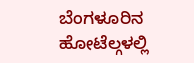ಬೆಂಗಳೂರಿನ ಹೋಟೆಲ್ಗಳಲ್ಲಿ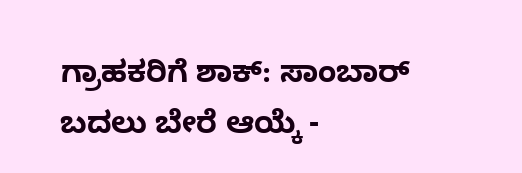ಗ್ರಾಹಕರಿಗೆ ಶಾಕ್: ಸಾಂಬಾರ್ ಬದಲು ಬೇರೆ ಆಯ್ಕೆ -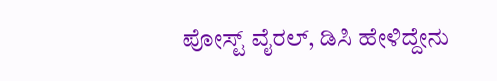ಪೋಸ್ಟ್ ವೈರಲ್, ಡಿಸಿ ಹೇಳಿದ್ದೇನು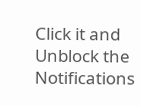Click it and Unblock the Notifications